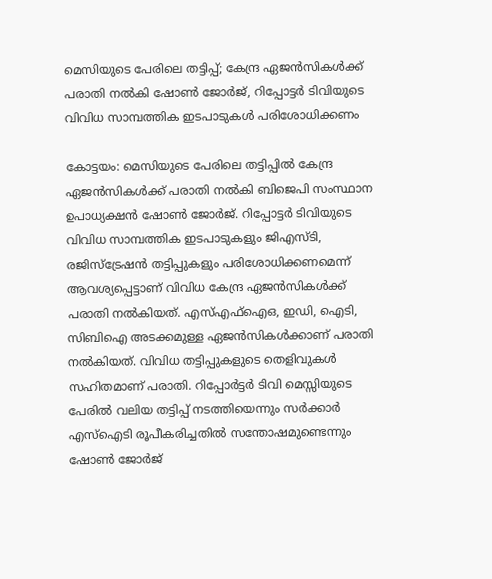മെസിയുടെ പേരിലെ തട്ടിപ്പ്; കേന്ദ്ര ഏജൻസികൾക്ക് പരാതി നൽകി ഷോൺ ജോർജ്, റിപ്പോട്ടർ ടിവിയുടെ വിവിധ സാമ്പത്തിക ഇടപാടുകൾ പരിശോധിക്കണം

കോട്ടയം: മെസിയുടെ പേരിലെ തട്ടിപ്പിൽ കേന്ദ്ര ഏജൻസികൾക്ക് പരാതി നൽകി ബിജെപി സംസ്ഥാന ഉപാധ്യക്ഷൻ ഷോൺ ജോർജ്. റിപ്പോട്ടർ ടിവിയുടെ വിവിധ സാമ്പത്തിക ഇടപാടുകളും ജിഎസ്ടി, രജിസ്ട്രേഷൻ തട്ടിപ്പുകളും പരിശോധിക്കണമെന്ന് ആവശ്യപ്പെട്ടാണ് വിവിധ കേന്ദ്ര ഏജൻസികൾക്ക് പരാതി നൽകിയത്. എസ്എഫ്ഐഒ, ഇഡി, ഐടി, സിബിഐ അടക്കമുള്ള ഏജൻസികൾക്കാണ് പരാതി നൽകിയത്. വിവിധ തട്ടിപ്പുകളുടെ തെളിവുകൾ സഹിതമാണ് പരാതി. റിപ്പോർട്ടർ ടിവി മെസ്സിയുടെ പേരിൽ വലിയ തട്ടിപ്പ് നടത്തിയെന്നും സർക്കാർ എസ്ഐടി രൂപീകരിച്ചതിൽ സന്തോഷമുണ്ടെന്നും ഷോൺ ജോർജ്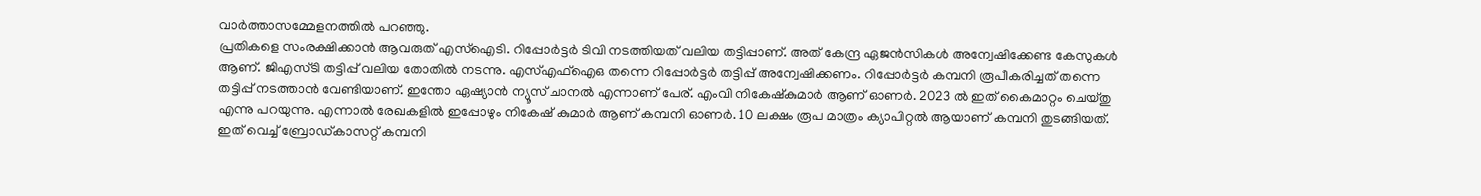വാർത്താസമ്മേളനത്തിൽ പറഞ്ഞു.
പ്രതികളെ സംരക്ഷിക്കാൻ ആവരുത് എസ്ഐടി. റിപ്പോർട്ടർ ടിവി നടത്തിയത് വലിയ തട്ടിപ്പാണ്. അത് കേന്ദ്ര ഏജൻസികൾ അന്വേഷിക്കേണ്ട കേസുകൾ ആണ്. ജിഎസ്ടി തട്ടിപ്പ് വലിയ തോതിൽ നടന്നു. എസ്എഫ്ഐഒ തന്നെ റിപ്പോർട്ടർ തട്ടിപ്പ് അന്വേഷിക്കണം. റിപ്പോർട്ടർ കമ്പനി രൂപീകരിച്ചത് തന്നെ തട്ടിപ്പ് നടത്താൻ വേണ്ടിയാണ്. ഇന്തോ ഏഷ്യാൻ ന്യൂസ് ചാനൽ എന്നാണ് പേര്. എംവി നികേഷ്കുമാർ ആണ് ഓണർ. 2023 ൽ ഇത് കൈമാറ്റം ചെയ്തു എന്നു പറയുന്നു. എന്നാൽ രേഖകളിൽ ഇപ്പോഴും നികേഷ് കുമാർ ആണ് കമ്പനി ഓണർ. 10 ലക്ഷം രൂപ മാത്രം ക്യാപിറ്റൽ ആയാണ് കമ്പനി തുടങ്ങിയത്. ഇത് വെച്ച് ബ്രോഡ്കാസറ്റ് കമ്പനി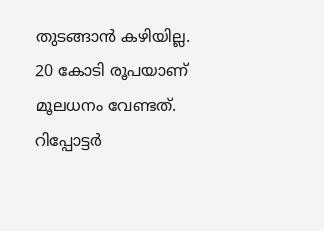തുടങ്ങാൻ കഴിയില്ല. 20 കോടി രൂപയാണ് മൂലധനം വേണ്ടത്. റിപ്പോട്ടർ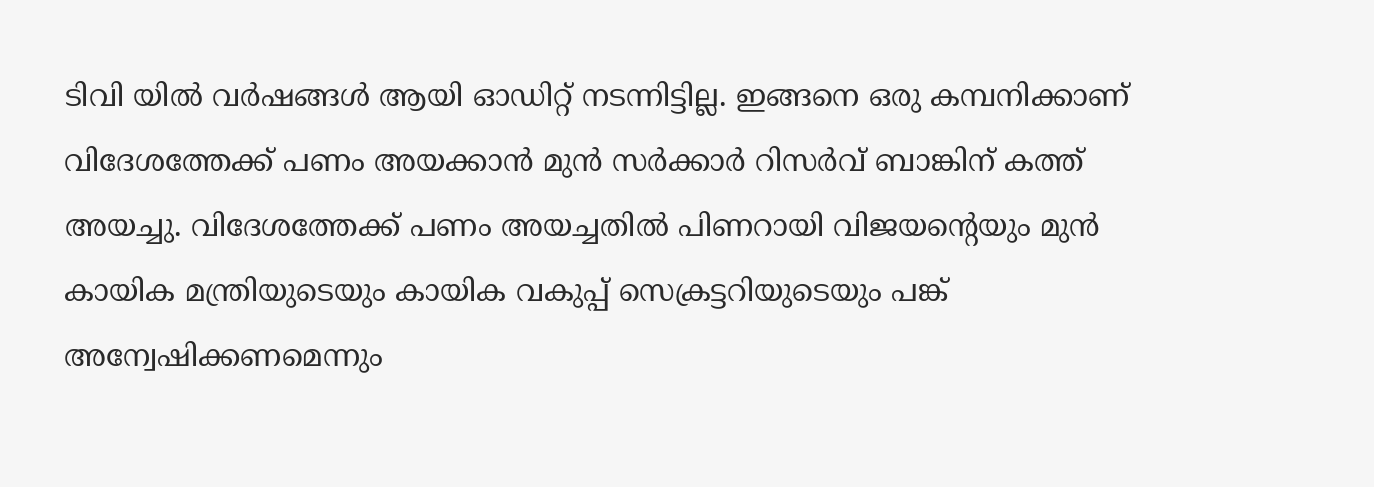ടിവി യിൽ വർഷങ്ങൾ ആയി ഓഡിറ്റ് നടന്നിട്ടില്ല. ഇങ്ങനെ ഒരു കമ്പനിക്കാണ് വിദേശത്തേക്ക് പണം അയക്കാൻ മുൻ സർക്കാർ റിസർവ് ബാങ്കിന് കത്ത് അയച്ചു. വിദേശത്തേക്ക് പണം അയച്ചതിൽ പിണറായി വിജയന്റെയും മുൻ കായിക മന്ത്രിയുടെയും കായിക വകുപ്പ് സെക്രട്ടറിയുടെയും പങ്ക് അന്വേഷിക്കണമെന്നും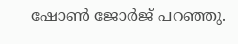ഷോൺ ജോർജ് പറഞ്ഞു.